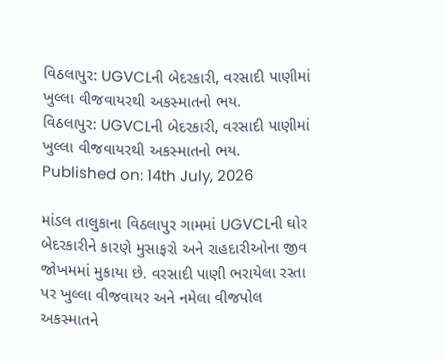વિઠલાપુર: UGVCLની બેદરકારી, વરસાદી પાણીમાં ખુલ્લા વીજવાયરથી અકસ્માતનો ભય.
વિઠલાપુર: UGVCLની બેદરકારી, વરસાદી પાણીમાં ખુલ્લા વીજવાયરથી અકસ્માતનો ભય.
Published on: 14th July, 2026

માંડલ તાલુકાના વિઠલાપુર ગામમાં UGVCLની ઘોર બેદરકારીને કારણે મુસાફરો અને રાહદારીઓના જીવ જોખમમાં મુકાયા છે. વરસાદી પાણી ભરાયેલા રસ્તા પર ખુલ્લા વીજવાયર અને નમેલા વીજપોલ અકસ્માતને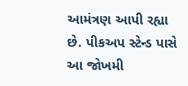આમંત્રણ આપી રહ્યા છે. પીકઅપ સ્ટેન્ડ પાસે આ જોખમી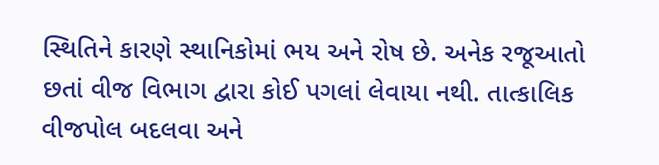સ્થિતિને કારણે સ્થાનિકોમાં ભય અને રોષ છે. અનેક રજૂઆતો છતાં વીજ વિભાગ દ્વારા કોઈ પગલાં લેવાયા નથી. તાત્કાલિક વીજપોલ બદલવા અને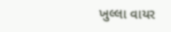ખુલ્લા વાયર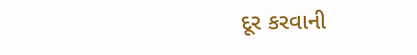દૂર કરવાની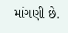માંગણી છે.